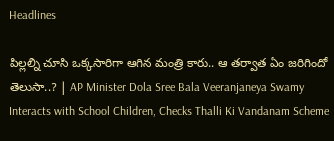Headlines

పిల్లల్ని చూసి ఒక్కసారిగా ఆగిన మంత్రి కారు.. ఆ తర్వాత ఏం జరిగిందో తెలుసా..? | AP Minister Dola Sree Bala Veeranjaneya Swamy Interacts with School Children, Checks Thalli Ki Vandanam Scheme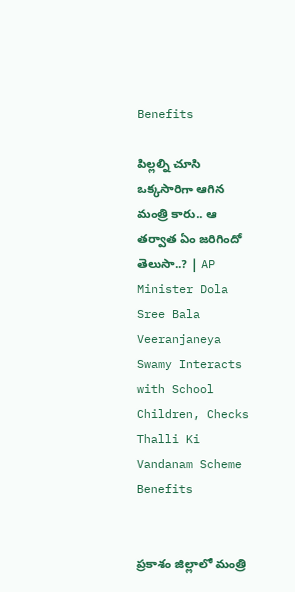Benefits

పిల్లల్ని చూసి ఒక్కసారిగా ఆగిన మంత్రి కారు.. ఆ తర్వాత ఏం జరిగిందో తెలుసా..? | AP Minister Dola Sree Bala Veeranjaneya Swamy Interacts with School Children, Checks Thalli Ki Vandanam Scheme Benefits


ప్రకాశం జిల్లాలో మంత్రి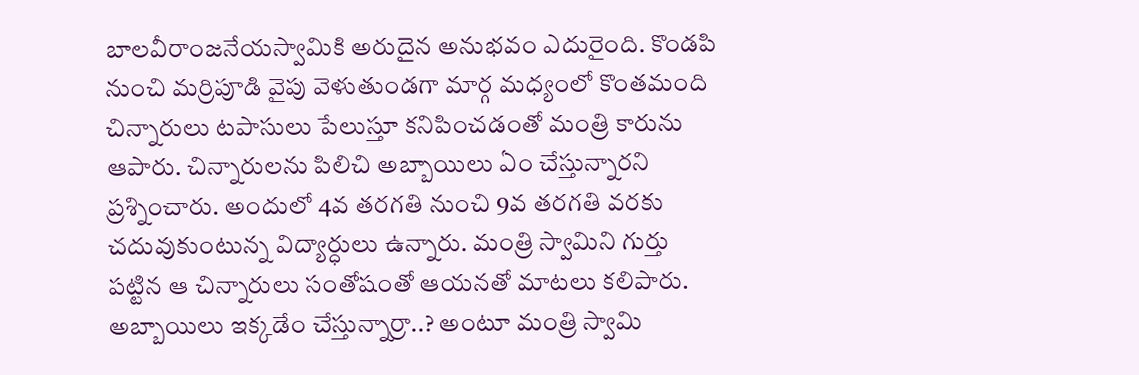బాలవీరాంజనేయస్వామికి అరుదైన అనుభవం ఎదురైంది. కొండపి నుంచి మర్రిపూడి వైపు వెళుతుండగా మార్గ మధ్యంలో కొంతమంది చిన్నారులు టపాసులు పేలుస్తూ కనిపించడంతో మంత్రి కారును ఆపారు. చిన్నారులను పిలిచి అబ్బాయిలు ఏం చేస్తున్నారని ప్రశ్నించారు. అందులో 4వ తరగతి నుంచి 9వ తరగతి వరకు చదువుకుంటున్న విద్యార్ధులు ఉన్నారు. మంత్రి స్వామిని గుర్తు పట్టిన ఆ చిన్నారులు సంతోషంతో ఆయనతో మాటలు కలిపారు. అబ్బాయిలు ఇక్కడేం చేస్తున్నార్రా..? అంటూ మంత్రి స్వామి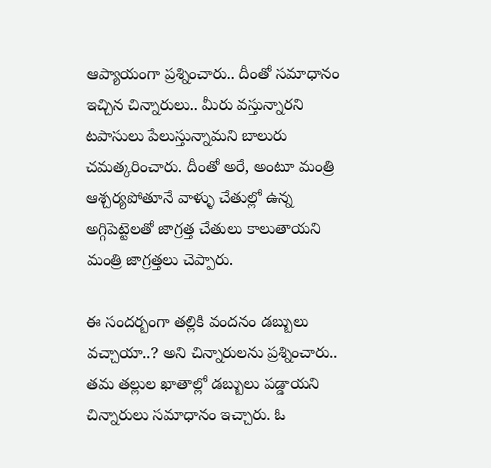ఆప్యాయంగా ప్రశ్నించారు.. దీంతో సమాధానం ఇచ్చిన చిన్నారులు.. మీరు వస్తున్నారని టపాసులు పేలుస్తున్నామని బాలురు చమత్కరించారు. దీంతో అరే, అంటూ మంత్రి ఆశ్చర్యపోతూనే వాళ్ళు చేతుల్లో ఉన్న అగ్గిపెట్టెలతో జాగ్రత్త చేతులు కాలుతాయని మంత్రి జాగ్రత్తలు చెప్పారు.

ఈ సందర్బంగా తల్లికి వందనం డబ్బులు వచ్చాయా..? అని చిన్నారులను ప్రశ్నించారు.. తమ తల్లుల ఖాతాల్లో డబ్బులు పడ్డాయని చిన్నారులు సమాధానం ఇచ్చారు. ఓ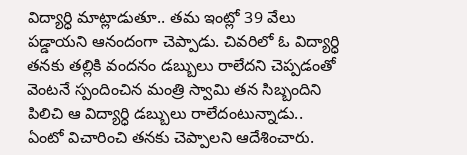విద్యార్ధి మాట్లాడుతూ.. తమ ఇంట్లో 39 వేలు పడ్డాయని ఆనందంగా చెప్పాడు. చివరిలో ఓ విద్యార్ధి తనకు తల్లికి వందనం డబ్బులు రాలేదని చెప్పడంతో వెంటనే స్పందించిన మంత్రి స్వామి తన సిబ్బందిని పిలిచి ఆ విద్యార్ధి డబ్బులు రాలేదంటున్నాడు.. ఏంటో విచారించి తనకు చెప్పాలని ఆదేశించారు.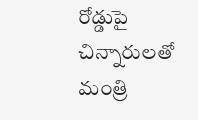రోడ్డుపై చిన్నారులతో మంత్రి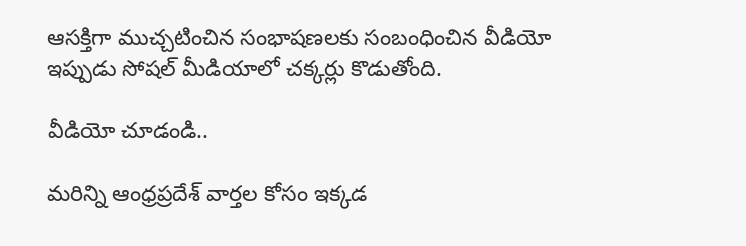ఆసక్తిగా ముచ్చటించిన సంభాషణలకు సంబంధించిన వీడియో ఇప్పుడు సోషల్‌ మీడియాలో చక్కర్లు కొడుతోంది.

వీడియో చూడండి..

మరిన్ని ఆంధ్రప్రదేశ్ వార్తల కోసం ఇక్కడ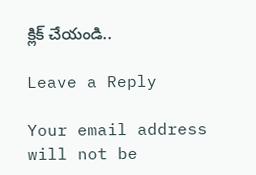క్లిక్ చేయండి..

Leave a Reply

Your email address will not be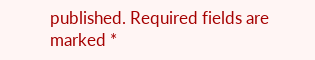published. Required fields are marked *